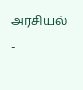அரசியல்
-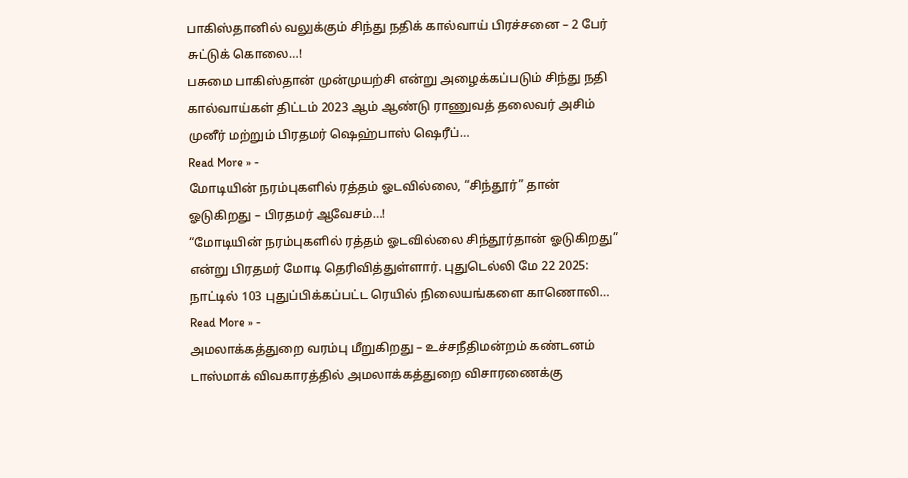பாகிஸ்தானில் வலுக்கும் சிந்து நதிக் கால்வாய் பிரச்சனை – 2 பேர் சுட்டுக் கொலை…!
பசுமை பாகிஸ்தான் முன்முயற்சி என்று அழைக்கப்படும் சிந்து நதி கால்வாய்கள் திட்டம் 2023 ஆம் ஆண்டு ராணுவத் தலைவர் அசிம் முனீர் மற்றும் பிரதமர் ஷெஹ்பாஸ் ஷெரீப்…
Read More » -
மோடியின் நரம்புகளில் ரத்தம் ஓடவில்லை, “சிந்தூர்” தான் ஓடுகிறது – பிரதமர் ஆவேசம்…!
“மோடியின் நரம்புகளில் ரத்தம் ஓடவில்லை சிந்தூர்தான் ஓடுகிறது” என்று பிரதமர் மோடி தெரிவித்துள்ளார். புதுடெல்லி மே 22 2025: நாட்டில் 103 புதுப்பிக்கப்பட்ட ரெயில் நிலையங்களை காணொலி…
Read More » -
அமலாக்கத்துறை வரம்பு மீறுகிறது – உச்சநீதிமன்றம் கண்டனம்
டாஸ்மாக் விவகாரத்தில் அமலாக்கத்துறை விசாரணைக்கு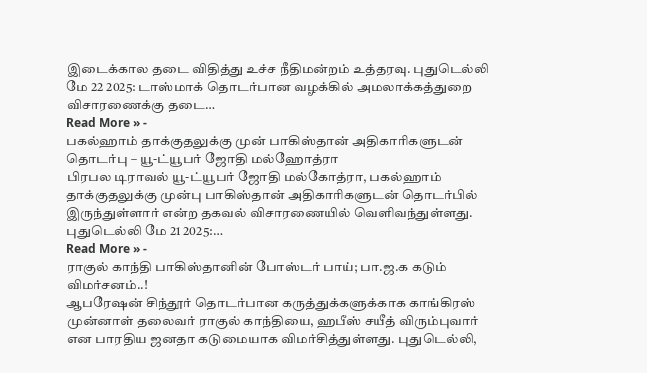இடைக்கால தடை விதித்து உச்ச நீதிமன்றம் உத்தரவு. புதுடெல்லி மே 22 2025: டாஸ்மாக் தொடர்பான வழக்கில் அமலாக்கத்துறை விசாரணைக்கு தடை…
Read More » -
பகல்ஹாம் தாக்குதலுக்கு முன் பாகிஸ்தான் அதிகாரிகளுடன் தொடர்பு – யூ-ட்யூபர் ஜோதி மல்ஹோத்ரா
பிரபல டிராவல் யூ-ட்யூபர் ஜோதி மல்கோத்ரா, பகல்ஹாம் தாக்குதலுக்கு முன்பு பாகிஸ்தான் அதிகாரிகளுடன் தொடர்பில் இருந்துள்ளார் என்ற தகவல் விசாரணையில் வெளிவந்துள்ளது. புதுடெல்லி மே 21 2025:…
Read More » -
ராகுல் காந்தி பாகிஸ்தானின் போஸ்டர் பாய்; பா.ஜ.க கடும் விமர்சனம்..!
ஆபரேஷன் சிந்தூர் தொடர்பான கருத்துக்களுக்காக காங்கிரஸ் முன்னாள் தலைவர் ராகுல் காந்தியை, ஹபீஸ் சயீத் விரும்புவார் என பாரதிய ஜனதா கடுமையாக விமர்சித்துள்ளது. புதுடெல்லி,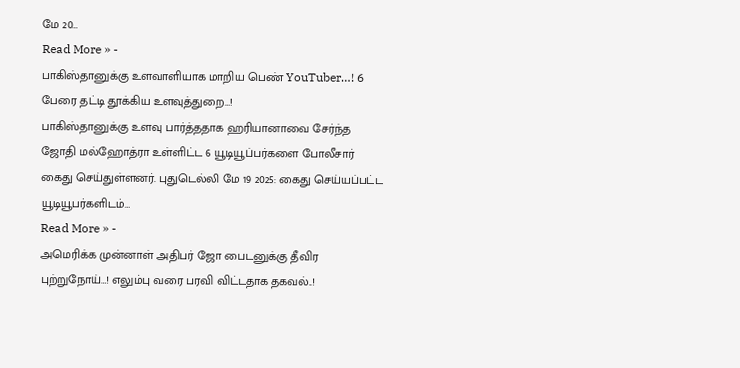மே 20…
Read More » -
பாகிஸ்தானுக்கு உளவாளியாக மாறிய பெண் YouTuber…! 6 பேரை தட்டி தூக்கிய உளவுத்துறை…!
பாகிஸ்தானுக்கு உளவு பார்த்ததாக ஹரியானாவை சேர்ந்த ஜோதி மல்ஹோத்ரா உள்ளிட்ட 6 யூடியூப்பர்களை போலீசார் கைது செய்துள்ளனர். புதுடெல்லி மே 19 2025: கைது செய்யப்பட்ட யூடியூபர்களிடம்…
Read More » -
அமெரிக்க முன்னாள் அதிபர் ஜோ பைடனுக்கு தீவிர புற்றுநோய்…! எலும்பு வரை பரவி விட்டதாக தகவல்..!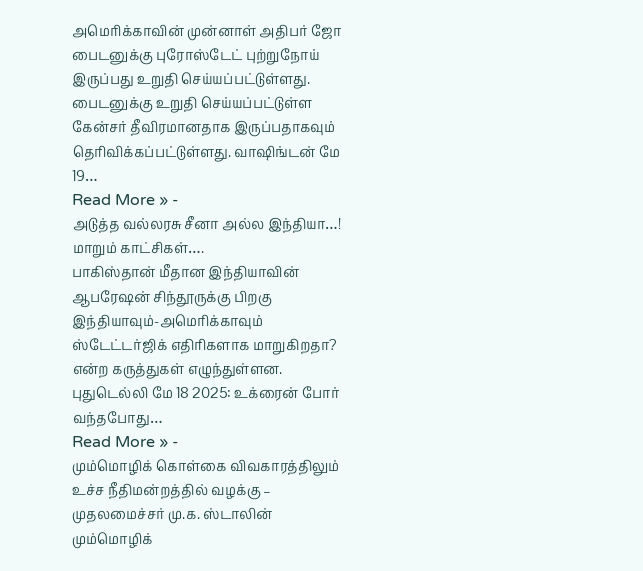அமெரிக்காவின் முன்னாள் அதிபர் ஜோ பைடனுக்கு புரோஸ்டேட் புற்றுநோய் இருப்பது உறுதி செய்யப்பட்டுள்ளது. பைடனுக்கு உறுதி செய்யப்பட்டுள்ள கேன்சர் தீவிரமானதாக இருப்பதாகவும் தெரிவிக்கப்பட்டுள்ளது. வாஷிங்டன் மே 19…
Read More » -
அடுத்த வல்லரசு சீனா அல்ல இந்தியா…! மாறும் காட்சிகள்….
பாகிஸ்தான் மீதான இந்தியாவின் ஆபரேஷன் சிந்தூருக்கு பிறகு இந்தியாவும்-அமெரிக்காவும் ஸ்டேட்டர்ஜிக் எதிரிகளாக மாறுகிறதா? என்ற கருத்துகள் எழுந்துள்ளன. புதுடெல்லி மே 18 2025: உக்ரைன் போர் வந்தபோது…
Read More » -
மும்மொழிக் கொள்கை விவகாரத்திலும் உச்ச நீதிமன்றத்தில் வழக்கு – முதலமைச்சர் மு.க. ஸ்டாலின்
மும்மொழிக்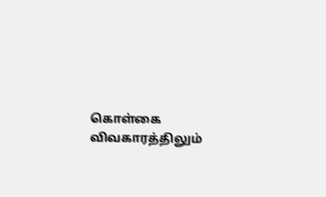கொள்கை விவகாரத்திலும்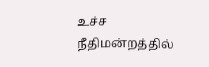உச்ச நீதிமன்றத்தில்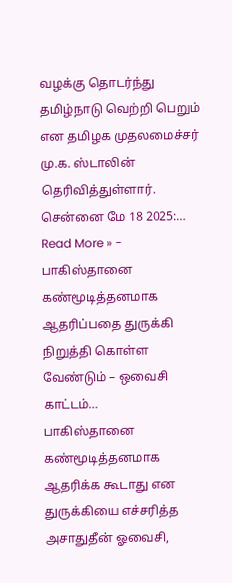வழக்கு தொடர்ந்து தமிழ்நாடு வெற்றி பெறும் என தமிழக முதலமைச்சர் மு.க. ஸ்டாலின் தெரிவித்துள்ளார். சென்னை மே 18 2025:…
Read More » -
பாகிஸ்தானை கண்மூடித்தனமாக ஆதரிப்பதை துருக்கி நிறுத்தி கொள்ள வேண்டும் – ஒவைசி காட்டம்…
பாகிஸ்தானை கண்மூடித்தனமாக ஆதரிக்க கூடாது என துருக்கியை எச்சரித்த அசாதுதீன் ஓவைசி,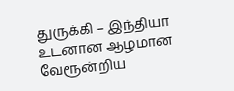துருக்கி – இந்தியா உடனான ஆழமான வேரூன்றிய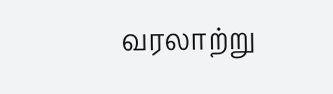வரலாற்று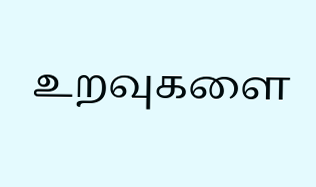உறவுகளை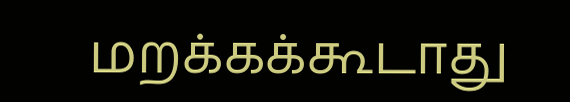மறக்கக்கூடாது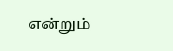என்றும்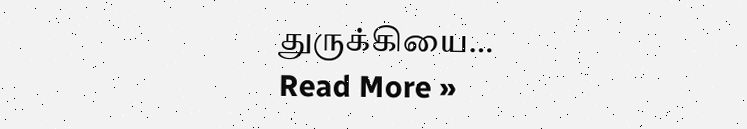துருக்கியை…
Read More »